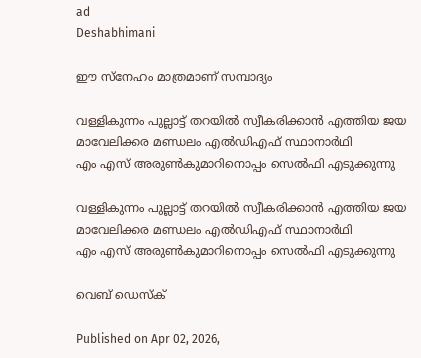ad
Deshabhimani

ഈ സ്നേഹം മാത്രമാണ് സമ്പാദ്യം

വള്ളികുന്നം പുല്ലാട്ട് തറയിൽ സ്വീകരിക്കാൻ എത്തിയ ജയ മാവേലിക്കര മണ്ഡലം എല്‍ഡിഎഫ് സ്ഥാനാര്‍ഥി
എം എസ് അരുണ്‍കുമാറിനൊപ്പം സെൽഫി എടുക്കുന്നു

വള്ളികുന്നം പുല്ലാട്ട് തറയിൽ സ്വീകരിക്കാൻ എത്തിയ ജയ മാവേലിക്കര മണ്ഡലം എല്‍ഡിഎഫ് സ്ഥാനാര്‍ഥി
എം എസ് അരുണ്‍കുമാറിനൊപ്പം സെൽഫി എടുക്കുന്നു

വെബ് ഡെസ്ക്

Published on Apr 02, 2026,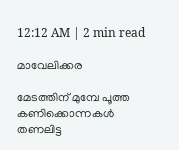12:12 AM | 2 min read

മാവേലിക്കര

മേടത്തിന് മുമ്പേ പൂത്ത കണിക്കൊന്നകൾ തണലിട്ട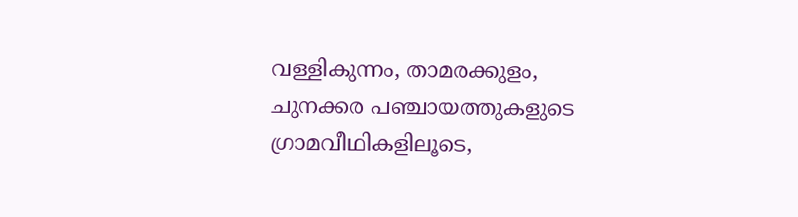വള്ളികുന്നം, താമരക്കുളം, ചുനക്കര പഞ്ചായത്തുകളുടെ ഗ്രാമവീഥികളിലൂടെ,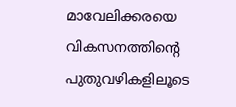മാവേലിക്കരയെ വികസനത്തിന്റെ പുതുവഴികളിലൂടെ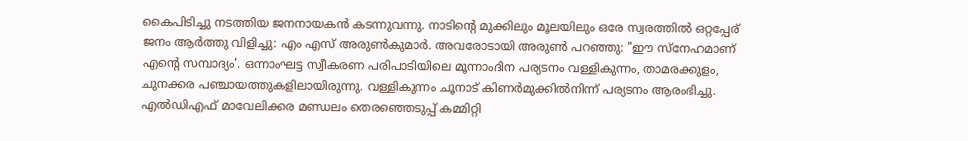കൈപിടിച്ചു നടത്തിയ ജനനായകൻ കടന്നുവന്നു. നാടിന്റെ മുക്കിലും മൂലയിലും ഒരേ സ്വരത്തിൽ ഒറ്റപ്പേര് ജനം ആർത്തു വിളിച്ചു: എം എസ് അരുൺകുമാർ. അവരോടായി അരുൺ പറഞ്ഞു: "ഈ സ്നേഹമാണ് എന്റെ സമ്പാദ്യം'. ഒന്നാംഘട്ട സ്വീകരണ പരിപാടിയിലെ മൂന്നാംദിന പര്യടനം വള്ളികുന്നം, താമരക്കുളം, ചുനക്കര പഞ്ചായത്തുകളിലായിരുന്നു. വള്ളികുന്നം ചൂനാട് കിണർമുക്കിൽനിന്ന് പര്യടനം ആരംഭിച്ചു. എൽഡിഎഫ് മാവേലിക്കര മണ്ഡലം തെരഞ്ഞെടുപ്പ് കമ്മിറ്റി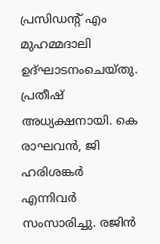പ്രസിഡന്റ്‌ എം മുഹമ്മദാലി ഉദ്ഘാടനംചെയ്തു. പ്രതീഷ് അധ്യക്ഷനായി. കെ രാഘവൻ, ജി ഹരിശങ്കർ എന്നിവർ സംസാരിച്ചു. രജിൻ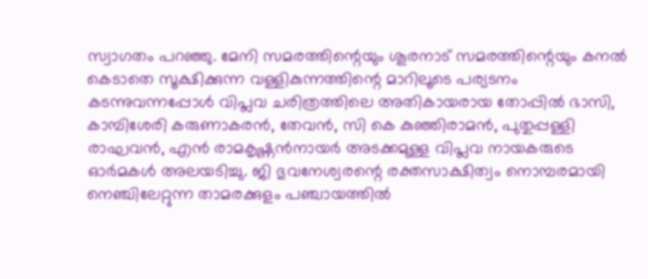സ്വാഗതം പറഞ്ഞു. മേനി സമരത്തിന്റെയും ശൂരനാട് സമരത്തിന്റെയും കനൽ കെടാതെ സൂക്ഷിക്കുന്ന വള്ളികുന്നത്തിന്റെ മാറിലൂടെ പര്യടനം കടന്നുവന്നപ്പോൾ വിപ്ലവ ചരിത്രത്തിലെ അതികായരായ തോപ്പിൽ ഭാസി, കാമ്പിശേരി കരുണാകരൻ, തേവൻ, സി കെ കുഞ്ഞിരാമൻ, പുതുപ്പള്ളി രാഘവൻ, എൻ രാമകൃഷ്ണൻനായർ അടക്കമുള്ള വിപ്ലവ നായകരുടെ ഓർമകൾ അലയടിച്ചു. ജി ഭുവനേശ്വരന്റെ രക്തസാക്ഷിത്വം നൊമ്പരമായി നെഞ്ചിലേറ്റുന്ന താമരക്കുളം പഞ്ചായത്തിൽ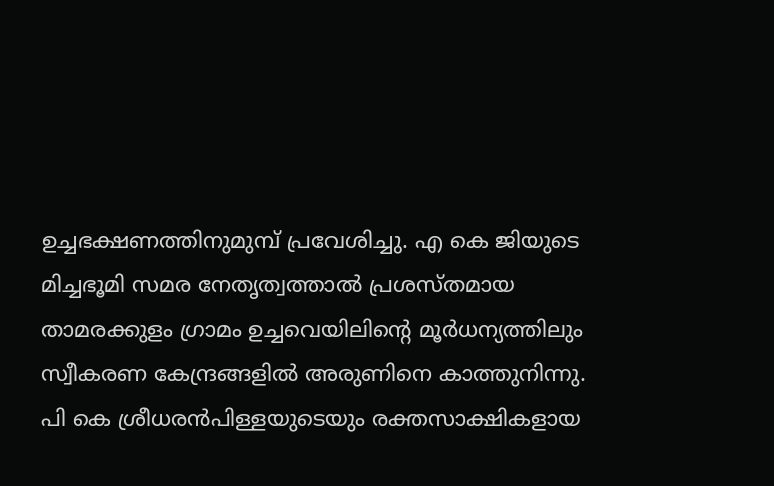ഉച്ചഭക്ഷണത്തിനുമുമ്പ് പ്രവേശിച്ചു. എ കെ ജിയുടെ മിച്ചഭൂമി സമര നേതൃത്വത്താൽ പ്രശസ്തമായ താമരക്കുളം ഗ്രാമം ഉച്ചവെയിലിന്റെ മൂർധന്യത്തിലും സ്വീകരണ കേന്ദ്രങ്ങളിൽ അരുണിനെ കാത്തുനിന്നു. പി കെ ശ്രീധരൻപിള്ളയുടെയും രക്തസാക്ഷികളായ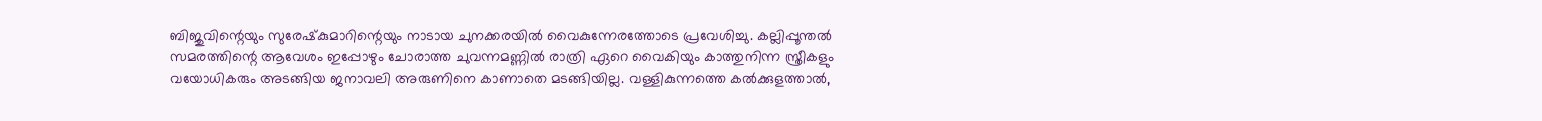ബിജുവിന്റെയും സുരേഷ്‌കുമാറിന്റെയും നാടായ ചുനക്കരയിൽ വൈകുന്നേരത്തോടെ പ്രവേശിച്ചു. കല്ലിപ്പൂന്തൽ സമരത്തിന്റെ ആവേശം ഇപ്പോഴും ചോരാത്ത ചുവന്നമണ്ണിൽ രാത്രി ഏറെ വൈകിയും കാത്തുനിന്ന സ്ത്രീകളും വയോധികരും അടങ്ങിയ ജനാവലി അരുണിനെ കാണാതെ മടങ്ങിയില്ല. വള്ളികുന്നത്തെ കൽക്കുളത്താൽ,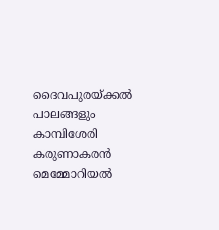ദൈവപുരയ്ക്കൽ പാലങ്ങളും കാമ്പിശേരി കരുണാകരൻ മെമ്മോറിയൽ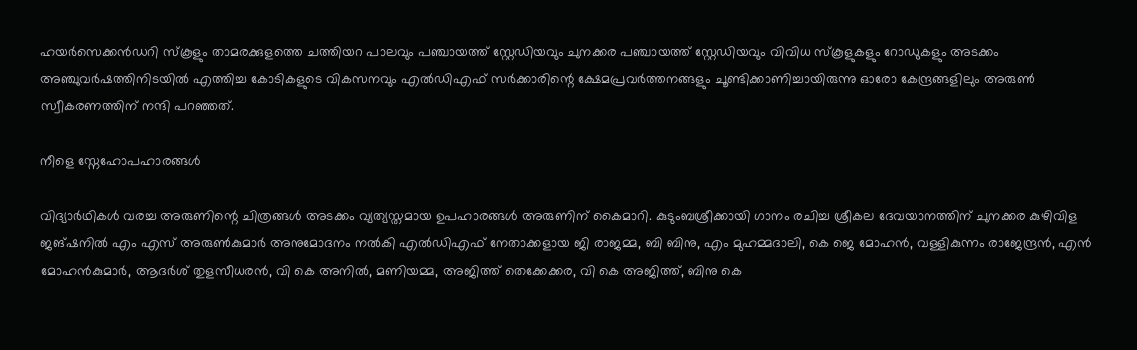ഹയർസെക്കൻഡറി സ്കൂളും താമരക്കുളത്തെ ചത്തിയറ പാലവും പഞ്ചായത്ത് സ്റ്റേഡിയവും ചുനക്കര പഞ്ചായത്ത് സ്റ്റേഡിയവും വിവിധ സ്കൂളുകളും റോഡുകളും അടക്കം അഞ്ചുവർഷത്തിനിടയിൽ എത്തിച്ച കോടികളുടെ വികസനവും എൽഡിഎഫ്‌ സർക്കാരിന്റെ ക്ഷേമപ്രവർത്തനങ്ങളും ചൂണ്ടിക്കാണിച്ചായിരുന്നു ഓരോ കേന്ദ്രങ്ങളിലും അരുൺ സ്വീകരണത്തിന് നന്ദി പറഞ്ഞത്.

നീളെ സ്നേഹോപഹാരങ്ങള്‍

വിദ്യാർഥികൾ വരച്ച അരുണിന്റെ ചിത്രങ്ങൾ അടക്കം വ്യത്യസ്തമായ ഉപഹാരങ്ങൾ അരുണിന് കൈമാറി. കുടുംബശ്രീക്കായി ഗാനം രചിച്ച ശ്രീകല ദേവയാനത്തിന് ചുനക്കര കുഴിവിള ജങ്ഷനിൽ എം എസ് അരുൺകുമാർ അനുമോദനം നൽകി എൽഡിഎഫ് നേതാക്കളായ ജി രാജമ്മ, ബി ബിനു, എം മുഹമ്മദാലി, കെ ജെ മോഹൻ, വള്ളികുന്നം രാജേന്ദ്രൻ, എൻ മോഹൻകുമാർ, ആദർശ് തുളസീധരൻ, വി കെ അനിൽ, മണിയമ്മ, അജിത്ത് തെക്കേക്കര, വി കെ അജിത്ത്, ബിനു കെ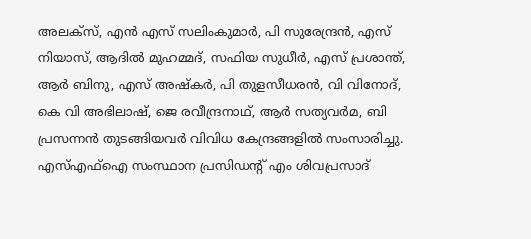അലക്സ്, എൻ എസ് സലിംകുമാർ, പി സുരേന്ദ്രൻ, എസ് നിയാസ്, ആദിൽ മുഹമ്മദ്, സഫിയ സുധീർ, എസ് പ്രശാന്ത്, ആർ ബിനു, എസ് അഷ്‌കർ, പി തുളസീധരൻ, വി വിനോദ്, കെ വി അഭിലാഷ്, ജെ രവീന്ദ്രനാഥ്, ആർ സത്യവർമ, ബി പ്രസന്നൻ തുടങ്ങിയവർ വിവിധ കേന്ദ്രങ്ങളിൽ സംസാരിച്ചു. എസ്എഫ്ഐ സംസ്ഥാന പ്രസിഡന്റ് എം ശിവപ്രസാദ്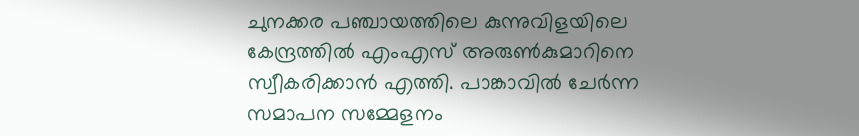ചുനക്കര പഞ്ചായത്തിലെ കുന്നുവിളയിലെ കേന്ദ്രത്തിൽ എംഎസ്‌ അരുൺകുമാറിനെ സ്വീകരിക്കാൻ എത്തി. പാങ്കാവിൽ ചേർന്ന സമാപന സമ്മേളനം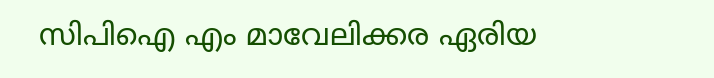സിപിഐ എം മാവേലിക്കര ഏരിയ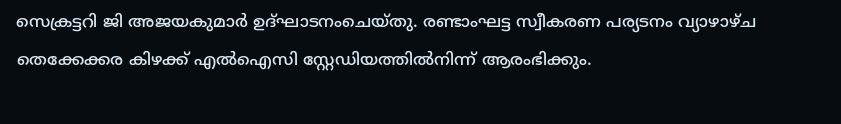സെക്രട്ടറി ജി അജയകുമാർ ഉദ്ഘാടനംചെയ്തു. രണ്ടാംഘട്ട സ്വീകരണ പര്യടനം വ്യാഴാഴ്ച തെക്കേക്കര കിഴക്ക് എൽഐസി സ്റ്റേഡിയത്തിൽനിന്ന് ആരംഭിക്കും.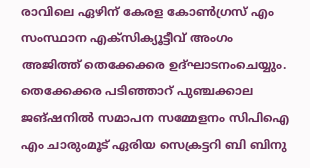രാവിലെ ഏഴിന് കേരള കോൺഗ്രസ് എം സംസ്ഥാന എക്സിക്യൂട്ടീവ് അംഗം അജിത്ത് തെക്കേക്കര ഉദ്ഘാടനംചെയ്യും. തെക്കേക്കര പടിഞ്ഞാറ് പുഞ്ചക്കാല ജങ്ഷനിൽ സമാപന സമ്മേളനം സിപിഐ എം ചാരുംമൂട് ഏരിയ സെക്രട്ടറി ബി ബിനു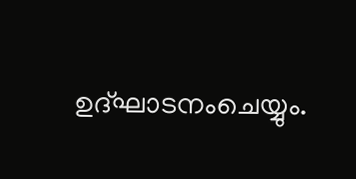ഉദ്ഘാടനംചെയ്യും.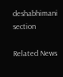deshabhimani section

Related News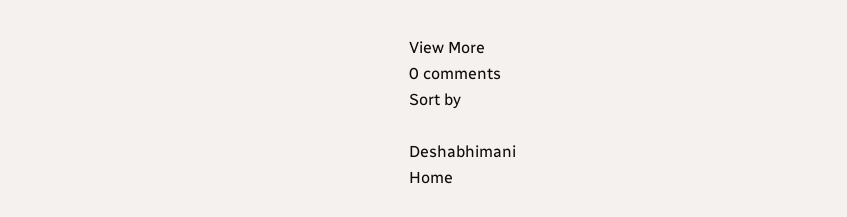View More
0 comments
Sort by

Deshabhimani
Home